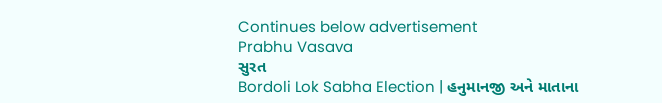Continues below advertisement
Prabhu Vasava
સુરત
Bordoli Lok Sabha Election | હનુમાનજી અને માતાના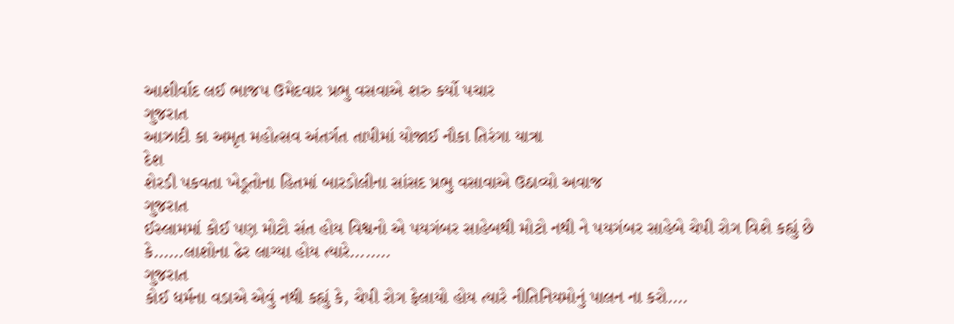આશીર્વાદ લઈ ભાજપ ઉમેદવાર પ્રભુ વસવાએ શરુ કર્યો પચાર
ગુજરાત
આઝાદી કા અમૃત મહોત્સવ અંતર્ગત તાપીમાં યોજાઈ નૌકા તિરંગા યાત્રા
દેશ
શેરડી પકવતા ખેડૂતોના હિતમાં બારડોલીના સાંસદ પ્રભુ વસાવાએ ઉઠાવ્યો અવાજ
ગુજરાત
ઈસ્લામમાં કોઈ પણ મોટો સંત હોય વિશ્વનો એ પયગંબર સાહેબથી મોટો નથી ને પયગંબર સાહેબે ચેપી રોગ વિશે કહ્યું છે કે......લાશોના ઢેર લાગ્યા હોય ત્યારે........
ગુજરાત
કોઈ ધર્મના વડાએ એવું નથી કહ્યું કે, ચેપી રોગ ફેલાયો હોય ત્યારે નીતિનિયમોનું પાલન ના કરો....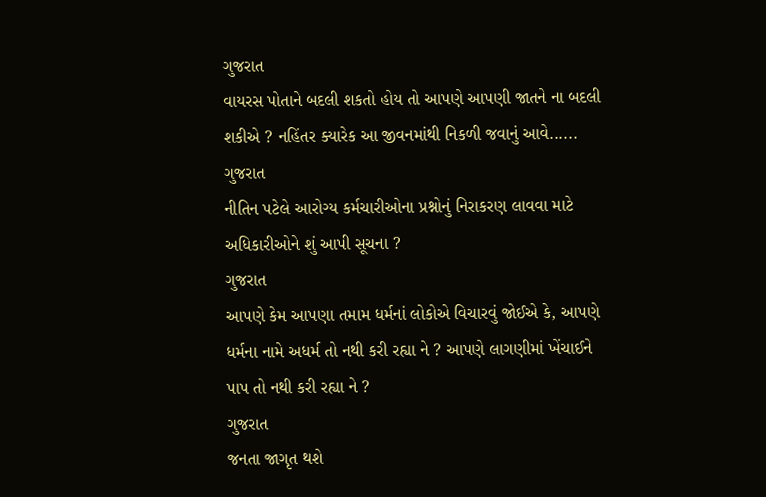ગુજરાત
વાયરસ પોતાને બદલી શકતો હોય તો આપણે આપણી જાતને ના બદલી શકીએ ? નહિંતર ક્યારેક આ જીવનમાંથી નિકળી જવાનું આવે......
ગુજરાત
નીતિન પટેલે આરોગ્ય કર્મચારીઓના પ્રશ્નોનું નિરાકરણ લાવવા માટે અધિકારીઓને શું આપી સૂચના ?
ગુજરાત
આપણે કેમ આપણા તમામ ધર્મનાં લોકોએ વિચારવું જોઈએ કે, આપણે ધર્મના નામે અધર્મ તો નથી કરી રહ્યા ને ? આપણે લાગણીમાં ખેંચાઈને પાપ તો નથી કરી રહ્યા ને ?
ગુજરાત
જનતા જાગૃત થશે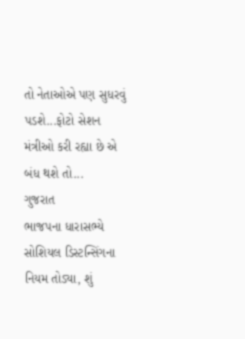તો નેતાઓએ પણ સુધરવું પડશે...ફોટો સેશન મંત્રીઓ કરી રહ્યા છે એ બંધ થશે તો...
ગુજરાત
ભાજપના ધારાસભ્યે સોશિયલ ડિસ્ટન્સિંગના નિયમ તોડ્યા, શું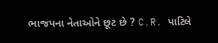ભાજપના નેતાઓને છૂટ છે ? C.R. પાટિલે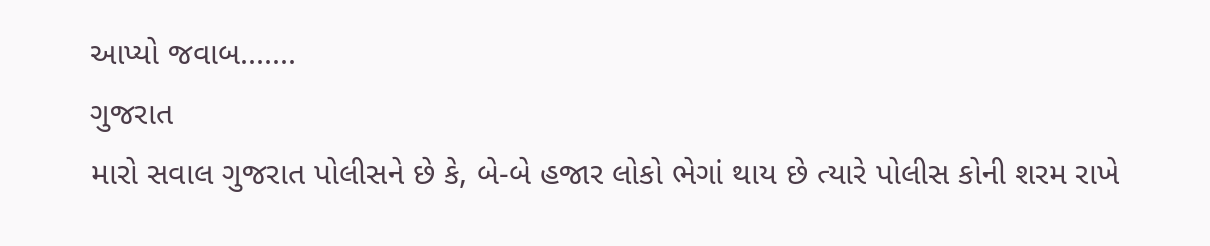આપ્યો જવાબ.......
ગુજરાત
મારો સવાલ ગુજરાત પોલીસને છે કે, બે-બે હજાર લોકો ભેગાં થાય છે ત્યારે પોલીસ કોની શરમ રાખે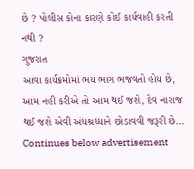છે ? પોલીસ કોના કારણે કોઈ કાર્યવાહી કરતી નથી ?
ગુજરાત
આવા કાર્યક્રમોમાં ભય ભાગ ભજવતો હોય છે, આમ નહી કરીએ તો આમ થઈ જશે, દેવ નારાજ થઈ જશે એવી અંધશ્રધ્ધાને છોડાવવી જરૂરી છે...
Continues below advertisement